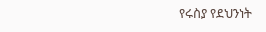የሩስያ የደህንነት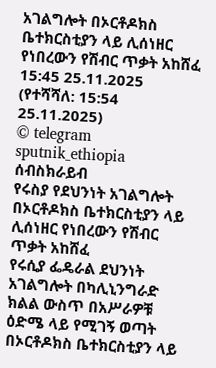አገልግሎት በኦርቶዶክስ ቤተክርስቲያን ላይ ሊሰነዘር የነበረውን የሽብር ጥቃት አከሸፈ
15:45 25.11.2025 (የተሻሻለ: 15:54 25.11.2025)
© telegram sputnik_ethiopia
ሰብስክራይብ
የሩስያ የደህንነት አገልግሎት በኦርቶዶክስ ቤተክርስቲያን ላይ ሊሰነዘር የነበረውን የሽብር ጥቃት አከሸፈ
የሩሲያ ፌዴራል ደህንነት አገልግሎት በካሊኒንግራድ ክልል ውስጥ በአሥራዎቹ ዕድሜ ላይ የሚገኝ ወጣት በኦርቶዶክስ ቤተክርስቲያን ላይ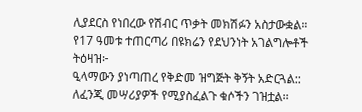ሊያደርስ የነበረው የሽብር ጥቃት መክሽፉን አስታውቋል።
የ17 ዓመቱ ተጠርጣሪ በዩክሬን የደህንነት አገልግሎቶች ትዕዛዝ፦
ዒላማውን ያነጣጠረ የቅድመ ዝግጅት ቅኝት አድርጓል::
ለፈንጂ መሣሪያዎች የሚያስፈልጉ ቁሶችን ገዝቷል፡፡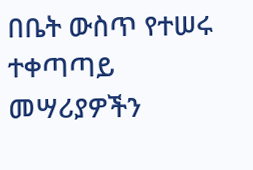በቤት ውስጥ የተሠሩ ተቀጣጣይ መሣሪያዎችን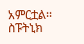አምርቷል፡፡
ስፑትኒክ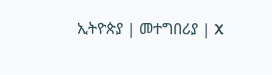ኢትዮጵያ | መተግበሪያ | X